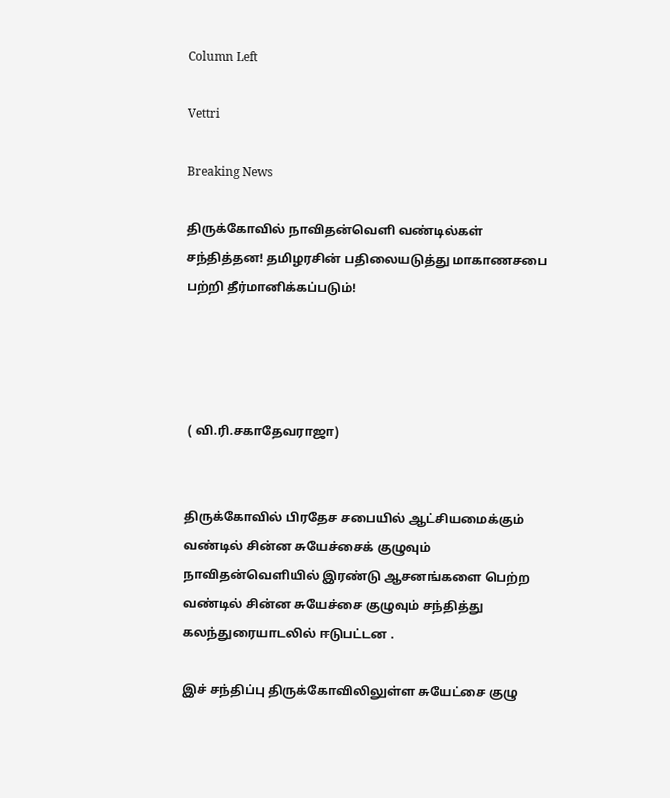Column Left

Vettri

Breaking News

திருக்கோவில் நாவிதன்வெளி வண்டில்கள் சந்தித்தன! தமிழரசின் பதிலையடுத்து மாகாணசபை பற்றி தீர்மானிக்கப்படும்!




 ( வி.ரி.சகாதேவராஜா)


திருக்கோவில் பிரதேச சபையில் ஆட்சியமைக்கும் வண்டில் சின்ன சுயேச்சைக் குழுவும் நாவிதன்வெளியில் இரண்டு ஆசனங்களை பெற்ற வண்டில் சின்ன சுயேச்சை குழுவும் சந்தித்து கலந்துரையாடலில் ஈடுபட்டன .

இச் சந்திப்பு திருக்கோவிலிலுள்ள சுயேட்சை குழு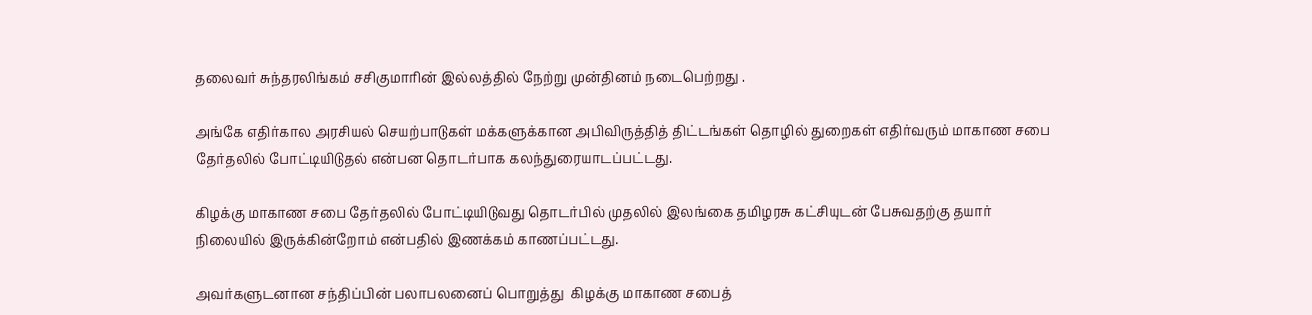தலைவர் சுந்தரலிங்கம் சசிகுமாரின் இல்லத்தில் நேற்று முன்தினம் நடைபெற்றது .

அங்கே எதிர்கால அரசியல் செயற்பாடுகள் மக்களுக்கான அபிவிருத்தித் திட்டங்கள் தொழில் துறைகள் எதிர்வரும் மாகாண சபை தேர்தலில் போட்டியிடுதல் என்பன தொடர்பாக கலந்துரையாடப்பட்டது.

கிழக்கு மாகாண சபை தேர்தலில் போட்டியிடுவது தொடர்பில் முதலில் இலங்கை தமிழரசு கட்சியுடன் பேசுவதற்கு தயார் நிலையில் இருக்கின்றோம் என்பதில் இணக்கம் காணப்பட்டது.

அவர்களுடனான சந்திப்பின் பலாபலனைப் பொறுத்து  கிழக்கு மாகாண சபைத்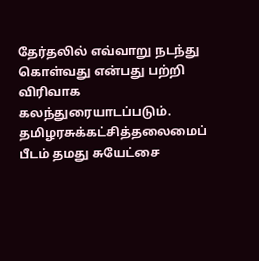தேர்தலில் எவ்வாறு நடந்து கொள்வது என்பது பற்றி விரிவாக கலந்துரையாடப்படும்.
தமிழரசுக்கட்சித்தலைமைப் பீடம் தமது சுயேட்சை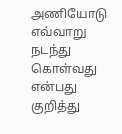அணியோடு
எவ்வாறு நடந்து கொள்வது  என்பது குறித்து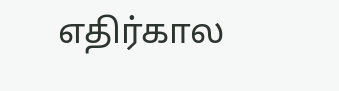எதிர்கால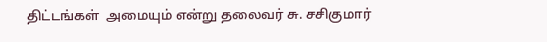திட்டங்கள்  அமையும் என்று தலைவர் சு. சசிகுமார்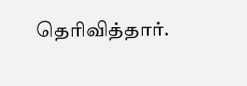தெரிவித்தார்.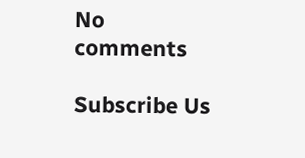No comments

Subscribe Us